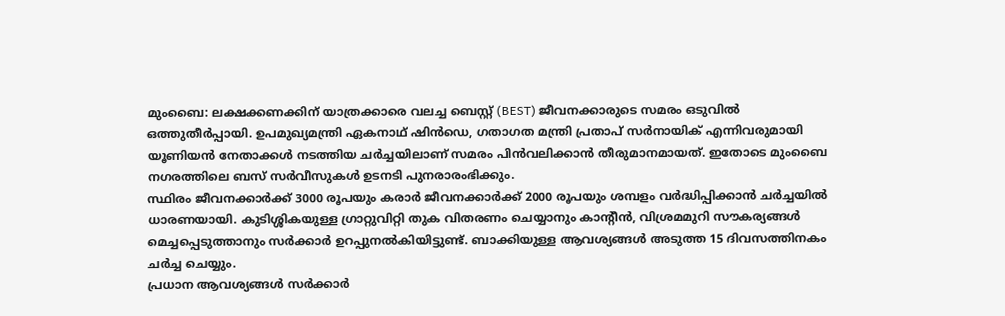മുംബൈ: ലക്ഷക്കണക്കിന് യാത്രക്കാരെ വലച്ച ബെസ്റ്റ് (BEST) ജീവനക്കാരുടെ സമരം ഒടുവിൽ ഒത്തുതീർപ്പായി. ഉപമുഖ്യമന്ത്രി ഏകനാഥ് ഷിൻഡെ, ഗതാഗത മന്ത്രി പ്രതാപ് സർനായിക് എന്നിവരുമായി യൂണിയൻ നേതാക്കൾ നടത്തിയ ചർച്ചയിലാണ് സമരം പിൻവലിക്കാൻ തീരുമാനമായത്. ഇതോടെ മുംബൈ നഗരത്തിലെ ബസ് സർവീസുകൾ ഉടനടി പുനരാരംഭിക്കും.
സ്ഥിരം ജീവനക്കാർക്ക് 3000 രൂപയും കരാർ ജീവനക്കാർക്ക് 2000 രൂപയും ശമ്പളം വർദ്ധിപ്പിക്കാൻ ചർച്ചയിൽ ധാരണയായി. കുടിശ്ശികയുള്ള ഗ്രാറ്റുവിറ്റി തുക വിതരണം ചെയ്യാനും കാന്റീൻ, വിശ്രമമുറി സൗകര്യങ്ങൾ മെച്ചപ്പെടുത്താനും സർക്കാർ ഉറപ്പുനൽകിയിട്ടുണ്ട്. ബാക്കിയുള്ള ആവശ്യങ്ങൾ അടുത്ത 15 ദിവസത്തിനകം ചർച്ച ചെയ്യും.
പ്രധാന ആവശ്യങ്ങൾ സർക്കാർ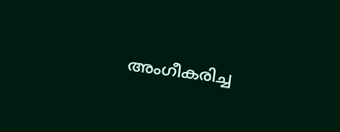അംഗീകരിച്ച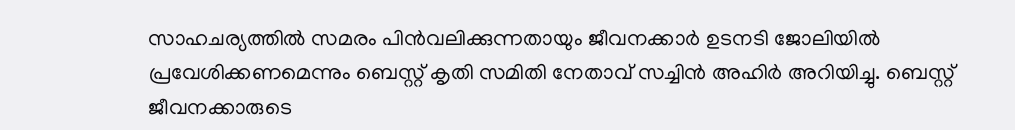സാഹചര്യത്തിൽ സമരം പിൻവലിക്കുന്നതായും ജീവനക്കാർ ഉടനടി ജോലിയിൽ പ്രവേശിക്കണമെന്നും ബെസ്റ്റ് കൃതി സമിതി നേതാവ് സച്ചിൻ അഹിർ അറിയിച്ചു. ബെസ്റ്റ് ജീവനക്കാരുടെ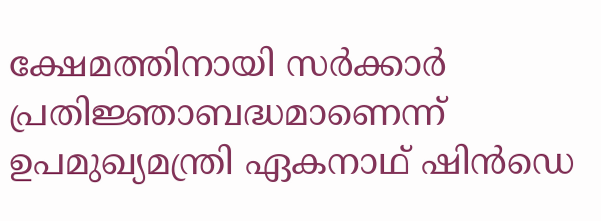ക്ഷേമത്തിനായി സർക്കാർ പ്രതിജ്ഞാബദ്ധമാണെന്ന് ഉപമുഖ്യമന്ത്രി ഏകനാഥ് ഷിൻഡെ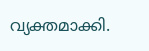വ്യക്തമാക്കി.